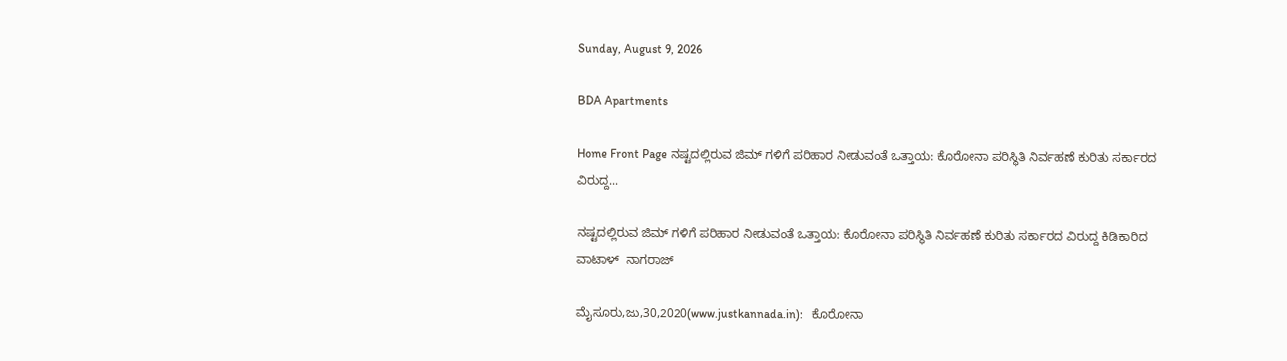Sunday, August 9, 2026

BDA Apartments

Home Front Page ನಷ್ಟದಲ್ಲಿರುವ ಜಿಮ್ ಗಳಿಗೆ ಪರಿಹಾರ ನೀಡುವಂತೆ ಒತ್ತಾಯ: ಕೊರೋನಾ ಪರಿಸ್ಥಿತಿ ನಿರ್ವಹಣೆ ಕುರಿತು ಸರ್ಕಾರದ ವಿರುದ್ದ...

ನಷ್ಟದಲ್ಲಿರುವ ಜಿಮ್ ಗಳಿಗೆ ಪರಿಹಾರ ನೀಡುವಂತೆ ಒತ್ತಾಯ: ಕೊರೋನಾ ಪರಿಸ್ಥಿತಿ ನಿರ್ವಹಣೆ ಕುರಿತು ಸರ್ಕಾರದ ವಿರುದ್ದ ಕಿಡಿಕಾರಿದ ವಾಟಾಳ್  ನಾಗರಾಜ್

ಮೈಸೂರು,ಜು,30,2020(www.justkannada.in):   ಕೊರೋನಾ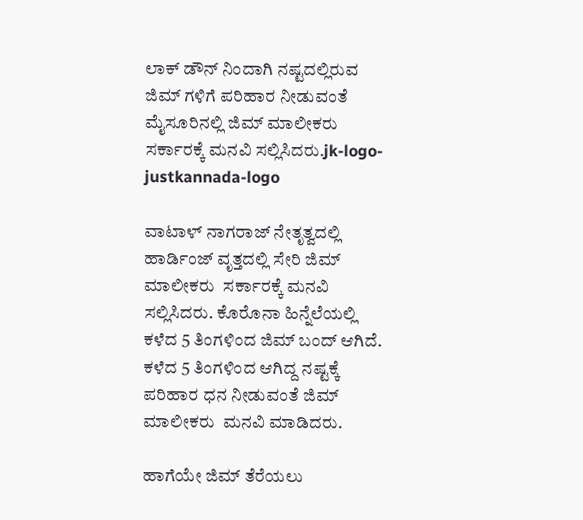ಲಾಕ್ ಡೌನ್ ನಿಂದಾಗಿ ನಷ್ಟದಲ್ಲಿರುವ ಜಿಮ್ ಗಳಿಗೆ ಪರಿಹಾರ ನೀಡುವಂತೆ ಮೈಸೂರಿನಲ್ಲಿ ಜಿಮ್ ಮಾಲೀಕರು ಸರ್ಕಾರಕ್ಕೆ ಮನವಿ ಸಲ್ಲಿಸಿದರು.jk-logo-justkannada-logo

ವಾಟಾಳ್ ನಾಗರಾಜ್ ನೇತೃತ್ವದಲ್ಲಿ ಹಾರ್ಡಿಂಜ್ ವೃತ್ತದಲ್ಲಿ ಸೇರಿ ಜಿಮ್ ಮಾಲೀಕರು  ಸರ್ಕಾರಕ್ಕೆ ಮನವಿ ಸಲ್ಲಿಸಿದರು. ಕೊರೊನಾ ಹಿನ್ನೆಲೆಯಲ್ಲಿ ಕಳೆದ 5 ತಿಂಗಳಿಂದ ಜಿಮ್ ಬಂದ್ ಆಗಿದೆ. ಕಳೆದ 5 ತಿಂಗಳಿಂದ ಆಗಿದ್ದ ನಷ್ಟಕ್ಕೆ ಪರಿಹಾರ ಧನ ನೀಡುವಂತೆ ಜಿಮ್ ಮಾಲೀಕರು  ಮನವಿ ಮಾಡಿದರು.

ಹಾಗೆಯೇ ಜಿಮ್ ತೆರೆಯಲು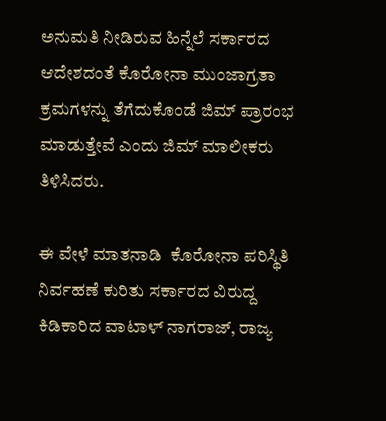ಅನುಮತಿ ನೀಡಿರುವ ಹಿನ್ನೆಲೆ ಸರ್ಕಾರದ ಆದೇಶದಂತೆ ಕೊರೋನಾ ಮುಂಜಾಗ್ರತಾ ಕ್ರಮಗಳನ್ನು ತೆಗೆದುಕೊಂಡೆ ಜಿಮ್ ಪ್ರಾರಂಭ ಮಾಡುತ್ತೇವೆ ಎಂದು ಜಿಮ್ ಮಾಲೀಕರು ತಿಳಿಸಿದರು.

ಈ ವೇಳೆ ಮಾತನಾಡಿ  ಕೊರೋನಾ ಪರಿಸ್ಥಿತಿ ನಿರ್ವಹಣೆ ಕುರಿತು ಸರ್ಕಾರದ ವಿರುದ್ದ ಕಿಡಿಕಾರಿದ ವಾಟಾಳ್ ನಾಗರಾಜ್, ರಾಜ್ಯ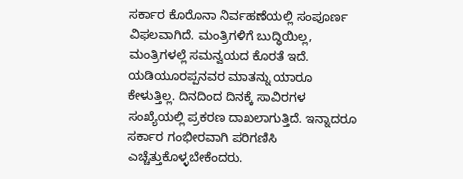ಸರ್ಕಾರ ಕೊರೊನಾ ನಿರ್ವಹಣೆಯಲ್ಲಿ ಸಂಪೂರ್ಣ ವಿಫಲವಾಗಿದೆ. ಮಂತ್ರಿಗಳಿಗೆ ಬುದ್ಧಿಯಿಲ್ಲ, ಮಂತ್ರಿಗಳಲ್ಲೆ ಸಮನ್ವಯದ ಕೊರತೆ ಇದೆ. ಯಡಿಯೂರಪ್ಪನವರ ಮಾತನ್ನು ಯಾರೂ ಕೇಳುತ್ತಿಲ್ಲ. ದಿನದಿಂದ ದಿನಕ್ಕೆ ಸಾವಿರಗಳ ಸಂಖ್ಯೆಯಲ್ಲಿ ಪ್ರಕರಣ ದಾಖಲಾಗುತ್ತಿದೆ. ಇನ್ನಾದರೂ ಸರ್ಕಾರ ಗಂಭೀರವಾಗಿ ಪರಿಗಣಿಸಿ ಎಚ್ಚೆತ್ತುಕೊಳ್ಳಬೇಕೆಂದರು.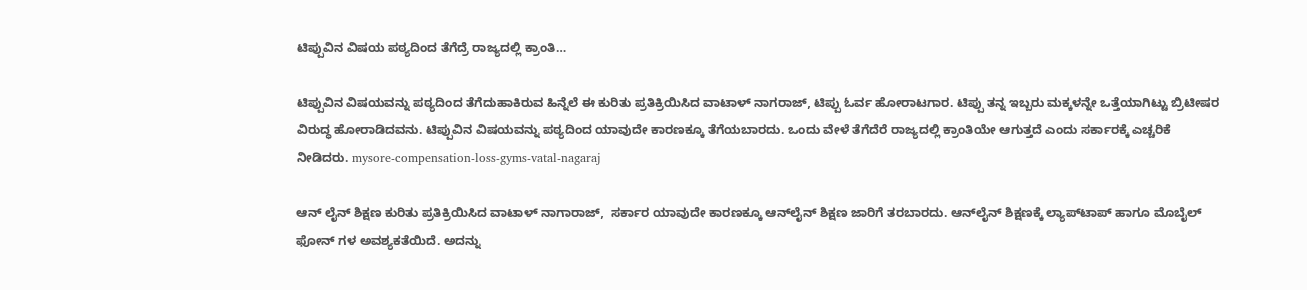ಟಿಪ್ಪುವಿನ ವಿಷಯ ಪಠ್ಯದಿಂದ ತೆಗೆದ್ರೆ ರಾಜ್ಯದಲ್ಲಿ ಕ್ರಾಂತಿ…

ಟಿಪ್ಪುವಿನ ವಿಷಯವನ್ನು ಪಠ್ಯದಿಂದ ತೆಗೆದುಹಾಕಿರುವ ಹಿನ್ನೆಲೆ ಈ ಕುರಿತು ಪ್ರತಿಕ್ರಿಯಿಸಿದ ವಾಟಾಳ್ ನಾಗರಾಜ್, ಟಿಪ್ಪು ಓರ್ವ ಹೋರಾಟಗಾರ. ಟಿಪ್ಪು ತನ್ನ ಇಬ್ಬರು ಮಕ್ಕಳನ್ನೇ ಒತ್ತೆಯಾಗಿಟ್ಟು ಬ್ರಿಟೀಷರ ವಿರುದ್ಧ ಹೋರಾಡಿದವನು. ಟಿಪ್ಪುವಿನ ವಿಷಯವನ್ನು ಪಠ್ಯದಿಂದ ಯಾವುದೇ ಕಾರಣಕ್ಕೂ ತೆಗೆಯಬಾರದು. ಒಂದು ವೇಳೆ ತೆಗೆದೆರೆ ರಾಜ್ಯದಲ್ಲಿ ಕ್ರಾಂತಿಯೇ ಆಗುತ್ತದೆ ಎಂದು ಸರ್ಕಾರಕ್ಕೆ ಎಚ್ಚರಿಕೆ ನೀಡಿದರು. mysore-compensation-loss-gyms-vatal-nagaraj

ಆನ್ ಲೈನ್ ಶಿಕ್ಷಣ ಕುರಿತು ಪ್ರತಿಕ್ರಿಯಿಸಿದ ವಾಟಾಳ್ ನಾಗಾರಾಜ್,  ಸರ್ಕಾರ ಯಾವುದೇ ಕಾರಣಕ್ಕೂ ಆನ್‌ಲೈನ್ ಶಿಕ್ಷಣ ಜಾರಿಗೆ ತರಬಾರದು. ಆನ್‌ಲೈನ್ ಶಿಕ್ಷಣಕ್ಕೆ ಲ್ಯಾಪ್‌ಟಾಪ್ ಹಾಗೂ ಮೊಬೈಲ್ ಫೋನ್ ಗಳ ಅವಶ್ಯಕತೆಯಿದೆ. ಅದನ್ನು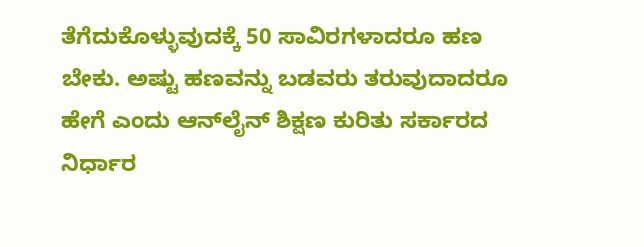ತೆಗೆದುಕೊಳ್ಳುವುದಕ್ಕೆ 50 ಸಾವಿರಗಳಾದರೂ ಹಣ ಬೇಕು. ಅಷ್ಟು ಹಣವನ್ನು ಬಡವರು ತರುವುದಾದರೂ ಹೇಗೆ ಎಂದು ಆನ್‌ಲೈನ್ ಶಿಕ್ಷಣ ಕುರಿತು ಸರ್ಕಾರದ ನಿರ್ಧಾರ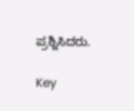ಪ್ರಶ್ನಿಸಿದರು.

Key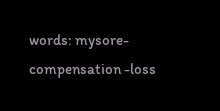words: mysore- compensation -loss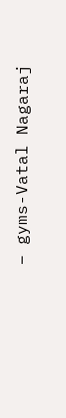– gyms-Vatal Nagaraj